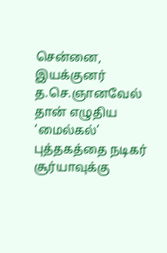சென்னை,
இயக்குனர் த.செ.ஞானவேல் தான் எழுதிய ‘மைல்கல்’ புத்தகத்தை நடிகர் சூர்யாவுக்கு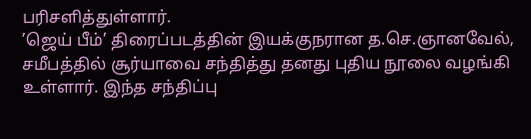பரிசளித்துள்ளார்.
’ஜெய் பீம்’ திரைப்படத்தின் இயக்குநரான த.செ.ஞானவேல், சமீபத்தில் சூர்யாவை சந்தித்து தனது புதிய நூலை வழங்கி உள்ளார். இந்த சந்திப்பு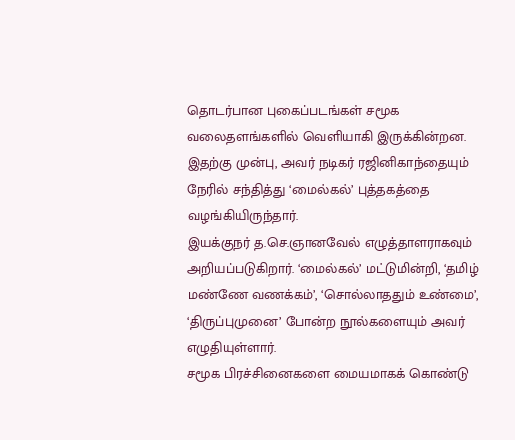தொடர்பான புகைப்படங்கள் சமூக வலைதளங்களில் வெளியாகி இருக்கின்றன. இதற்கு முன்பு, அவர் நடிகர் ரஜினிகாந்தையும் நேரில் சந்தித்து ‘மைல்கல்’ புத்தகத்தை வழங்கியிருந்தார்.
இயக்குநர் த.செ.ஞானவேல் எழுத்தாளராகவும் அறியப்படுகிறார். ‘மைல்கல்’ மட்டுமின்றி, ‘தமிழ் மண்ணே வணக்கம்’, ‘சொல்லாததும் உண்மை’, ‘திருப்புமுனை’ போன்ற நூல்களையும் அவர் எழுதியுள்ளார்.
சமூக பிரச்சினைகளை மையமாகக் கொண்டு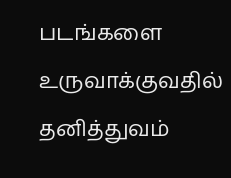படங்களை உருவாக்குவதில் தனித்துவம்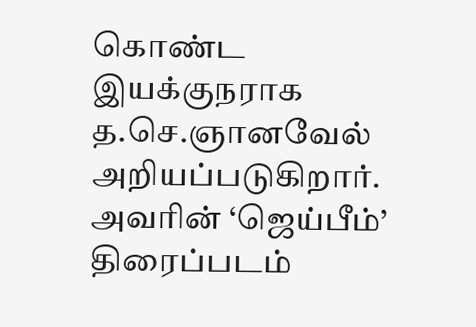கொண்ட இயக்குநராக த.செ.ஞானவேல் அறியப்படுகிறார். அவரின் ‘ஜெய்பீம்’ திரைப்படம்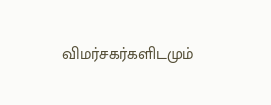விமர்சகர்களிடமும்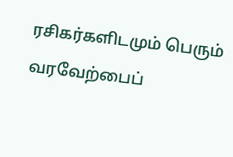ரசிகர்களிடமும் பெரும் வரவேற்பைப்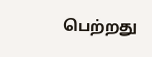பெற்றது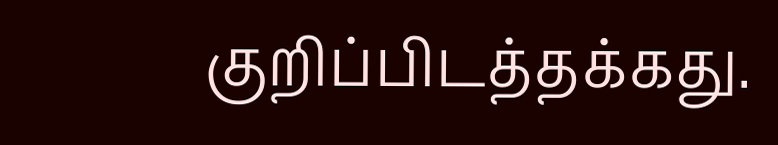குறிப்பிடத்தக்கது.